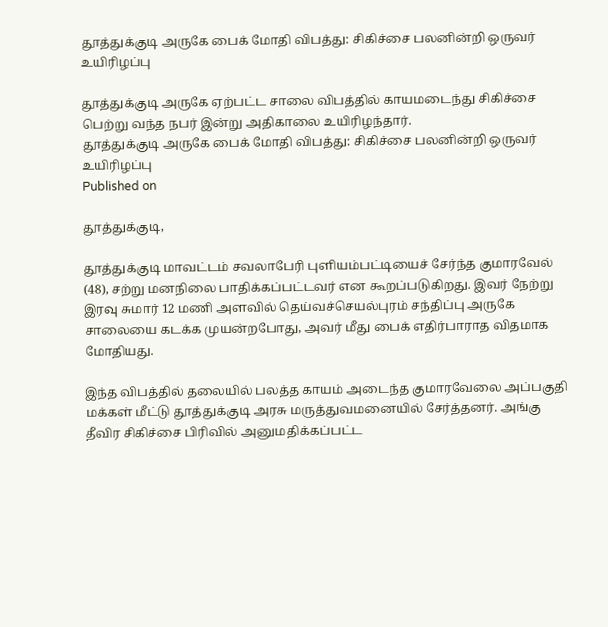தூத்துக்குடி அருகே பைக் மோதி விபத்து: சிகிச்சை பலனின்றி ஒருவர் உயிரிழப்பு

தூத்துக்குடி அருகே ஏற்பட்ட சாலை விபத்தில் காயமடைந்து சிகிச்சை பெற்று வந்த நபர் இன்று அதிகாலை உயிரிழந்தார்.
தூத்துக்குடி அருகே பைக் மோதி விபத்து: சிகிச்சை பலனின்றி ஒருவர் உயிரிழப்பு
Published on

தூத்துக்குடி,

தூத்துக்குடி மாவட்டம் சவலாபேரி புளியம்பட்டியைச் சேர்ந்த குமாரவேல் (48), சற்று மனநிலை பாதிக்கப்பட்டவர் என கூறப்படுகிறது. இவர் நேற்று இரவு சுமார் 12 மணி அளவில் தெய்வச்செயல்புரம் சந்திப்பு அருகே சாலையை கடக்க முயன்றபோது, அவர் மீது பைக் எதிர்பாராத விதமாக மோதியது.

இந்த விபத்தில் தலையில் பலத்த காயம் அடைந்த குமாரவேலை அப்பகுதி மக்கள் மீட்டு தூத்துக்குடி அரசு மருத்துவமனையில் சேர்த்தனர். அங்கு தீவிர சிகிச்சை பிரிவில் அனுமதிக்கப்பட்ட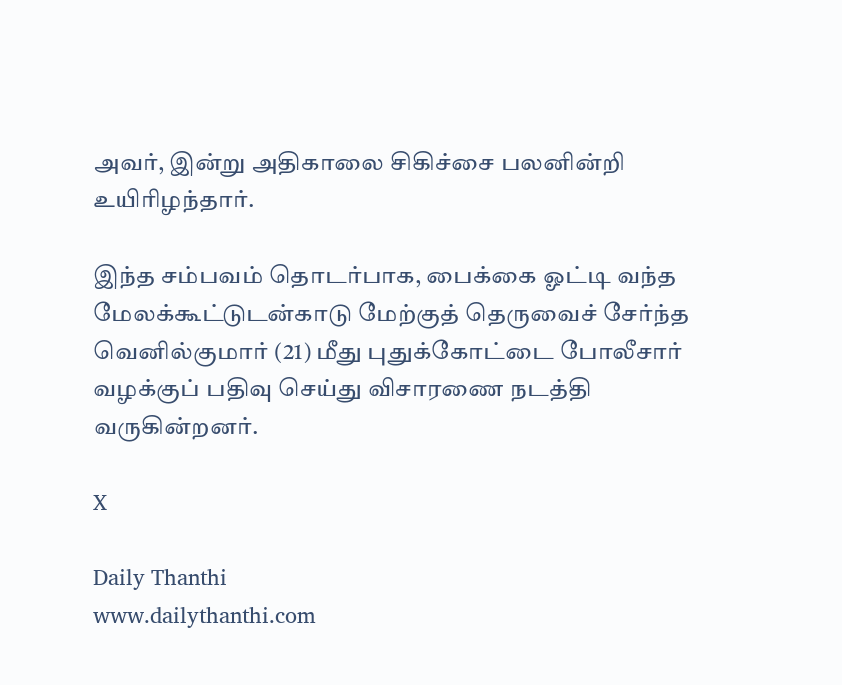அவர், இன்று அதிகாலை சிகிச்சை பலனின்றி உயிரிழந்தார்.

இந்த சம்பவம் தொடர்பாக, பைக்கை ஓட்டி வந்த மேலக்கூட்டுடன்காடு மேற்குத் தெருவைச் சேர்ந்த வெனில்குமார் (21) மீது புதுக்கோட்டை போலீசார் வழக்குப் பதிவு செய்து விசாரணை நடத்தி வருகின்றனர்.

X

Daily Thanthi
www.dailythanthi.com